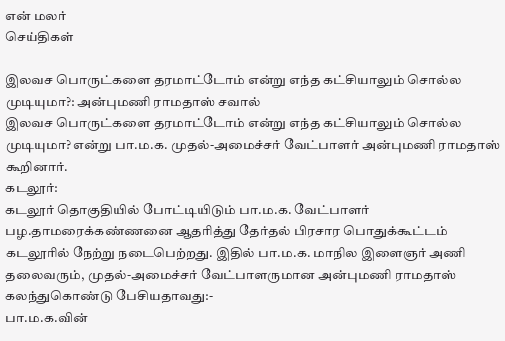என் மலர்
செய்திகள்

இலவச பொருட்களை தரமாட்டோம் என்று எந்த கட்சியாலும் சொல்ல முடியுமா?: அன்புமணி ராமதாஸ் சவால்
இலவச பொருட்களை தரமாட்டோம் என்று எந்த கட்சியாலும் சொல்ல முடியுமா? என்று பா.ம.க. முதல்-அமைச்சர் வேட்பாளர் அன்புமணி ராமதாஸ் கூறினார்.
கடலூர்:
கடலூர் தொகுதியில் போட்டியிடும் பா.ம.க. வேட்பாளர் பழ.தாமரைக்கண்ணனை ஆதரித்து தேர்தல் பிரசார பொதுக்கூட்டம் கடலூரில் நேற்று நடைபெற்றது. இதில் பா.ம.க. மாநில இளைஞர் அணி தலைவரும், முதல்-அமைச்சர் வேட்பாளருமான அன்புமணி ராமதாஸ் கலந்துகொண்டு பேசியதாவது:-
பா.ம.க.வின்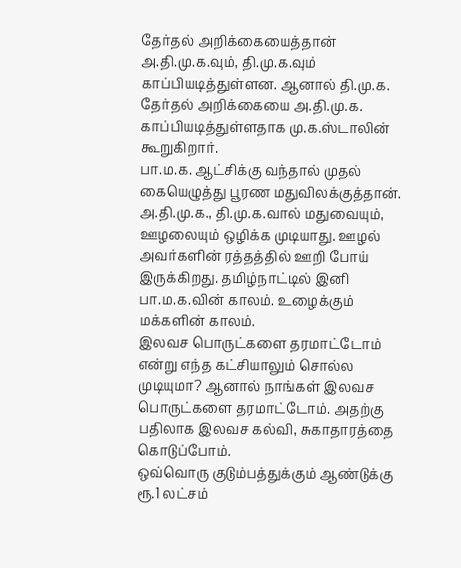தேர்தல் அறிக்கையைத்தான் அ.தி.மு.க.வும், தி.மு.க.வும் காப்பியடித்துள்ளன. ஆனால் தி.மு.க. தேர்தல் அறிக்கையை அ.தி.மு.க. காப்பியடித்துள்ளதாக மு.க.ஸ்டாலின் கூறுகிறார்.
பா.ம.க. ஆட்சிக்கு வந்தால் முதல் கையெழுத்து பூரண மதுவிலக்குத்தான். அ.தி.மு.க., தி.மு.க.வால் மதுவையும், ஊழலையும் ஒழிக்க முடியாது. ஊழல் அவர்களின் ரத்தத்தில் ஊறி போய் இருக்கிறது. தமிழ்நாட்டில் இனி பா.ம.க.வின் காலம். உழைக்கும் மக்களின் காலம்.
இலவச பொருட்களை தரமாட்டோம் என்று எந்த கட்சியாலும் சொல்ல முடியுமா? ஆனால் நாங்கள் இலவச பொருட்களை தரமாட்டோம். அதற்கு பதிலாக இலவச கல்வி, சுகாதாரத்தை கொடுப்போம்.
ஒவ்வொரு குடும்பத்துக்கும் ஆண்டுக்கு ரூ.1 லட்சம்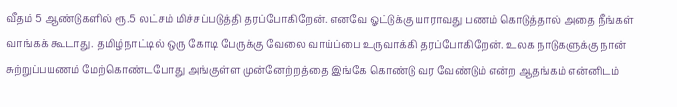வீதம் 5 ஆண்டுகளில் ரூ.5 லட்சம் மிச்சப்படுத்தி தரப்போகிறேன். எனவே ஓட்டுக்கு யாராவது பணம் கொடுத்தால் அதை நீங்கள் வாங்கக் கூடாது. தமிழ்நாட்டில் ஒரு கோடி பேருக்கு வேலை வாய்ப்பை உருவாக்கி தரப்போகிறேன். உலக நாடுகளுக்கு நான் சுற்றுப்பயணம் மேற்கொண்டபோது அங்குள்ள முன்னேற்றத்தை இங்கே கொண்டு வர வேண்டும் என்ற ஆதங்கம் என்னிடம்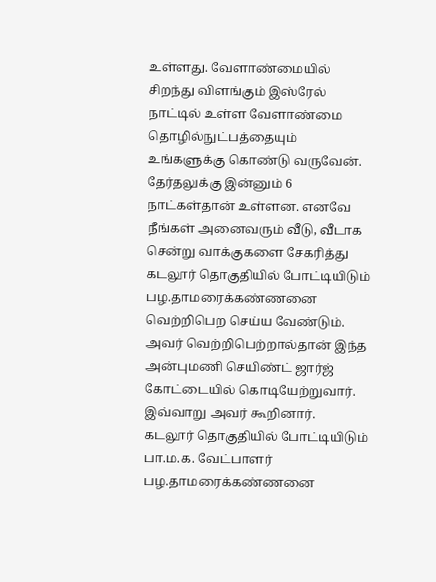உள்ளது. வேளாண்மையில் சிறந்து விளங்கும் இஸ்ரேல் நாட்டில் உள்ள வேளாண்மை தொழில்நுட்பத்தையும் உங்களுக்கு கொண்டு வருவேன்.
தேர்தலுக்கு இன்னும் 6 நாட்கள்தான் உள்ளன. எனவே நீங்கள் அனைவரும் வீடு, வீடாக சென்று வாக்குகளை சேகரித்து கடலூர் தொகுதியில் போட்டியிடும் பழ.தாமரைக்கண்ணனை வெற்றிபெற செய்ய வேண்டும். அவர் வெற்றிபெற்றால்தான் இந்த அன்புமணி செயிண்ட் ஜார்ஜ் கோட்டையில் கொடியேற்றுவார்.
இவ்வாறு அவர் கூறினார்.
கடலூர் தொகுதியில் போட்டியிடும் பா.ம.க. வேட்பாளர் பழ.தாமரைக்கண்ணனை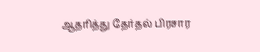ஆதரித்து தேர்தல் பிரசார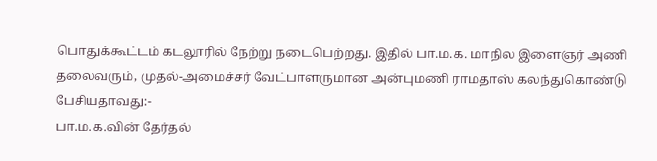பொதுக்கூட்டம் கடலூரில் நேற்று நடைபெற்றது. இதில் பா.ம.க. மாநில இளைஞர் அணி தலைவரும், முதல்-அமைச்சர் வேட்பாளருமான அன்புமணி ராமதாஸ் கலந்துகொண்டு பேசியதாவது:-
பா.ம.க.வின் தேர்தல்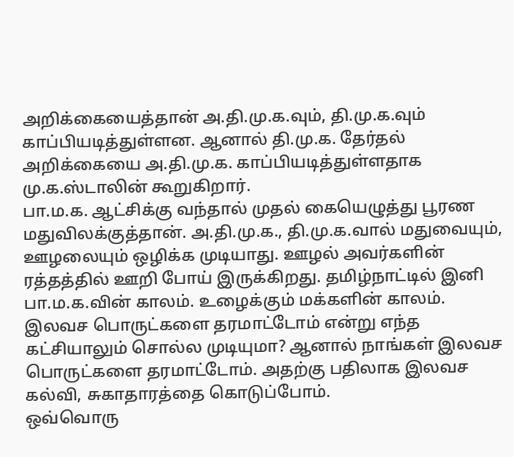அறிக்கையைத்தான் அ.தி.மு.க.வும், தி.மு.க.வும் காப்பியடித்துள்ளன. ஆனால் தி.மு.க. தேர்தல் அறிக்கையை அ.தி.மு.க. காப்பியடித்துள்ளதாக மு.க.ஸ்டாலின் கூறுகிறார்.
பா.ம.க. ஆட்சிக்கு வந்தால் முதல் கையெழுத்து பூரண மதுவிலக்குத்தான். அ.தி.மு.க., தி.மு.க.வால் மதுவையும், ஊழலையும் ஒழிக்க முடியாது. ஊழல் அவர்களின் ரத்தத்தில் ஊறி போய் இருக்கிறது. தமிழ்நாட்டில் இனி பா.ம.க.வின் காலம். உழைக்கும் மக்களின் காலம்.
இலவச பொருட்களை தரமாட்டோம் என்று எந்த கட்சியாலும் சொல்ல முடியுமா? ஆனால் நாங்கள் இலவச பொருட்களை தரமாட்டோம். அதற்கு பதிலாக இலவச கல்வி, சுகாதாரத்தை கொடுப்போம்.
ஒவ்வொரு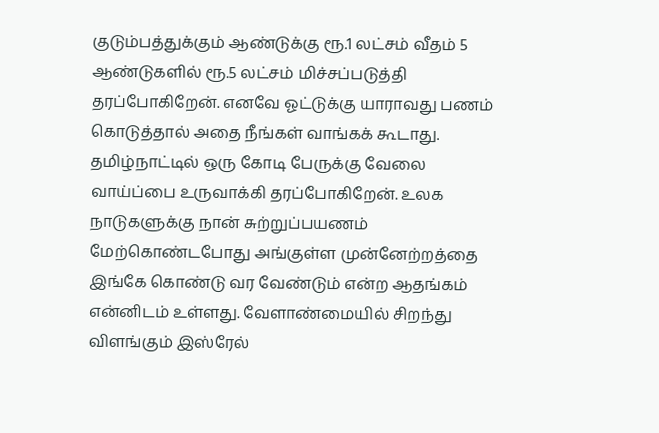குடும்பத்துக்கும் ஆண்டுக்கு ரூ.1 லட்சம் வீதம் 5 ஆண்டுகளில் ரூ.5 லட்சம் மிச்சப்படுத்தி தரப்போகிறேன். எனவே ஓட்டுக்கு யாராவது பணம் கொடுத்தால் அதை நீங்கள் வாங்கக் கூடாது. தமிழ்நாட்டில் ஒரு கோடி பேருக்கு வேலை வாய்ப்பை உருவாக்கி தரப்போகிறேன். உலக நாடுகளுக்கு நான் சுற்றுப்பயணம் மேற்கொண்டபோது அங்குள்ள முன்னேற்றத்தை இங்கே கொண்டு வர வேண்டும் என்ற ஆதங்கம் என்னிடம் உள்ளது. வேளாண்மையில் சிறந்து விளங்கும் இஸ்ரேல்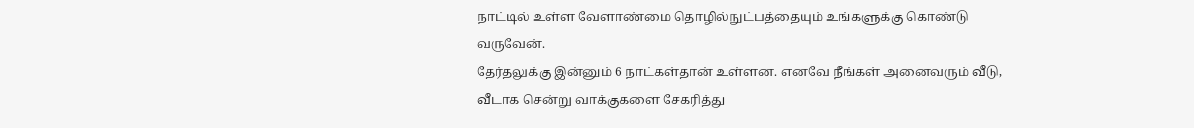நாட்டில் உள்ள வேளாண்மை தொழில்நுட்பத்தையும் உங்களுக்கு கொண்டு வருவேன்.
தேர்தலுக்கு இன்னும் 6 நாட்கள்தான் உள்ளன. எனவே நீங்கள் அனைவரும் வீடு, வீடாக சென்று வாக்குகளை சேகரித்து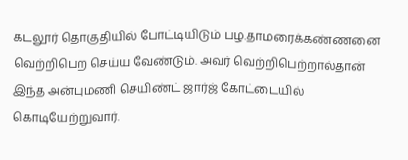கடலூர் தொகுதியில் போட்டியிடும் பழ.தாமரைக்கண்ணனை வெற்றிபெற செய்ய வேண்டும். அவர் வெற்றிபெற்றால்தான் இந்த அன்புமணி செயிண்ட் ஜார்ஜ் கோட்டையில் கொடியேற்றுவார்.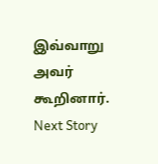இவ்வாறு அவர் கூறினார்.
Next Story